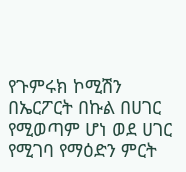የጉምሩክ ኮሚሽን በኤርፖርት በኩል በሀገር የሚወጣም ሆነ ወደ ሀገር የሚገባ የማዕድን ምርት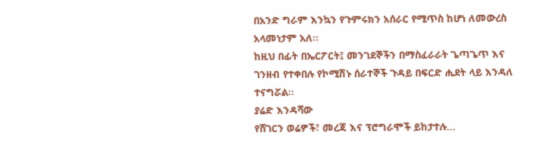በአንድ ግራም እንኳን የጉምሩክን አሰራር የሚጥስ ከሆነ ለመውረስ አላመነታም አለ፡፡
ከዚህ በፊት በኤርፖርት፤ መንገደኞችን በማስፈራራት ጌጣጌጥ እና ገንዘብ የተቀበሉ የኮሚሽኑ ሰራተኞች ጉዳይ በፍርድ ሒደት ላይ እንዳለ ተናግሯል፡፡
ያሬድ እንዳሻው
የሸገርን ወሬዎች፣ መረጃ እና ፕሮግራሞች ይከታተሉ…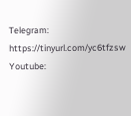Telegram: https://tinyurl.com/yc6tfzsw
Youtube: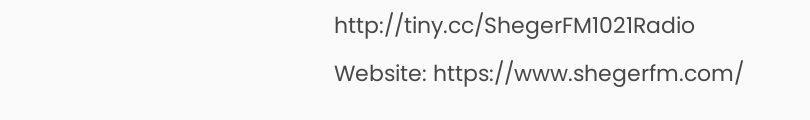http://tiny.cc/ShegerFM1021Radio
Website: https://www.shegerfm.com/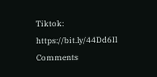Tiktok: https://bit.ly/44Dd6Il
Comments